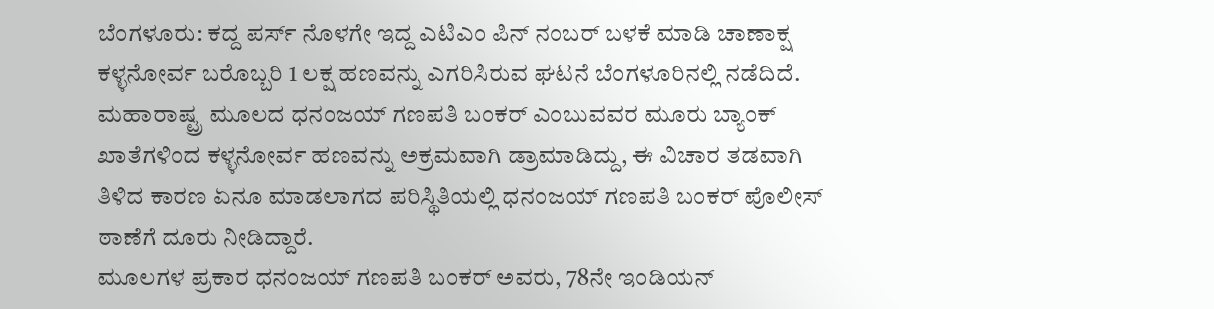ಬೆಂಗಳೂರು: ಕದ್ದ ಪರ್ಸ್ ನೊಳಗೇ ಇದ್ದ ಎಟಿಎಂ ಪಿನ್ ನಂಬರ್ ಬಳಕೆ ಮಾಡಿ ಚಾಣಾಕ್ಷ ಕಳ್ಳನೋರ್ವ ಬರೊಬ್ಬರಿ 1 ಲಕ್ಷ ಹಣವನ್ನು ಎಗರಿಸಿರುವ ಘಟನೆ ಬೆಂಗಳೂರಿನಲ್ಲಿ ನಡೆದಿದೆ.
ಮಹಾರಾಷ್ಟ್ರ ಮೂಲದ ಧನಂಜಯ್ ಗಣಪತಿ ಬಂಕರ್ ಎಂಬುವವರ ಮೂರು ಬ್ಯಾಂಕ್ ಖಾತೆಗಳಿಂದ ಕಳ್ಳನೋರ್ವ ಹಣವನ್ನು ಅಕ್ರಮವಾಗಿ ಡ್ರಾಮಾಡಿದ್ದು, ಈ ವಿಚಾರ ತಡವಾಗಿ ತಿಳಿದ ಕಾರಣ ಏನೂ ಮಾಡಲಾಗದ ಪರಿಸ್ಥಿತಿಯಲ್ಲಿ ಧನಂಜಯ್ ಗಣಪತಿ ಬಂಕರ್ ಪೊಲೀಸ್ ಠಾಣೆಗೆ ದೂರು ನೀಡಿದ್ದಾರೆ.
ಮೂಲಗಳ ಪ್ರಕಾರ ಧನಂಜಯ್ ಗಣಪತಿ ಬಂಕರ್ ಅವರು, 78ನೇ ಇಂಡಿಯನ್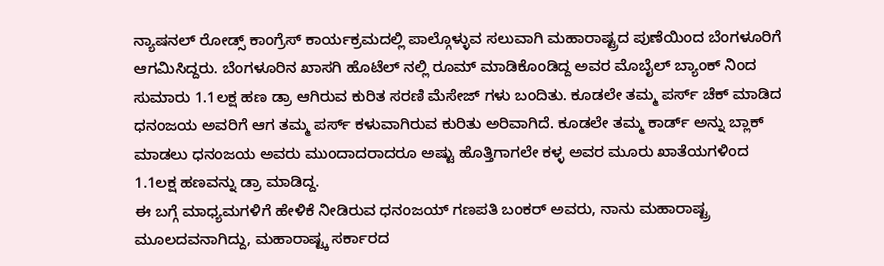ನ್ಯಾಷನಲ್ ರೋಡ್ಸ್ ಕಾಂಗ್ರೆಸ್ ಕಾರ್ಯಕ್ರಮದಲ್ಲಿ ಪಾಲ್ಗೊಳ್ಳುವ ಸಲುವಾಗಿ ಮಹಾರಾಷ್ಟ್ರದ ಪುಣೆಯಿಂದ ಬೆಂಗಳೂರಿಗೆ ಆಗಮಿಸಿದ್ದರು. ಬೆಂಗಳೂರಿನ ಖಾಸಗಿ ಹೊಟೆಲ್ ನಲ್ಲಿ ರೂಮ್ ಮಾಡಿಕೊಂಡಿದ್ದ ಅವರ ಮೊಬೈಲ್ ಬ್ಯಾಂಕ್ ನಿಂದ ಸುಮಾರು 1.1ಲಕ್ಷ ಹಣ ಡ್ರಾ ಆಗಿರುವ ಕುರಿತ ಸರಣಿ ಮೆಸೇಜ್ ಗಳು ಬಂದಿತು. ಕೂಡಲೇ ತಮ್ಮ ಪರ್ಸ್ ಚೆಕ್ ಮಾಡಿದ ಧನಂಜಯ ಅವರಿಗೆ ಆಗ ತಮ್ಮ ಪರ್ಸ್ ಕಳುವಾಗಿರುವ ಕುರಿತು ಅರಿವಾಗಿದೆ. ಕೂಡಲೇ ತಮ್ಮ ಕಾರ್ಡ್ ಅನ್ನು ಬ್ಲಾಕ್ ಮಾಡಲು ಧನಂಜಯ ಅವರು ಮುಂದಾದರಾದರೂ ಅಷ್ಟು ಹೊತ್ತಿಗಾಗಲೇ ಕಳ್ಳ ಅವರ ಮೂರು ಖಾತೆಯಗಳಿಂದ 1.1ಲಕ್ಷ ಹಣವನ್ನು ಡ್ರಾ ಮಾಡಿದ್ದ.
ಈ ಬಗ್ಗೆ ಮಾಧ್ಯಮಗಳಿಗೆ ಹೇಳಿಕೆ ನೀಡಿರುವ ಧನಂಜಯ್ ಗಣಪತಿ ಬಂಕರ್ ಅವರು, ನಾನು ಮಹಾರಾಷ್ಟ್ರ ಮೂಲದವನಾಗಿದ್ದು, ಮಹಾರಾಷ್ಟ್ಕ ಸರ್ಕಾರದ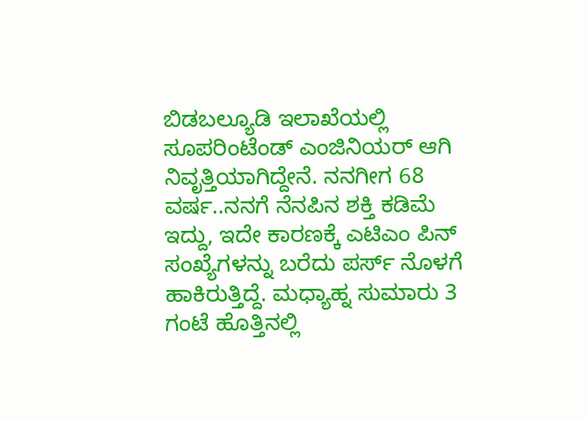ಬಿಡಬಲ್ಯೂಡಿ ಇಲಾಖೆಯಲ್ಲಿ ಸೂಪರಿಂಟೆಂಡ್ ಎಂಜಿನಿಯರ್ ಆಗಿ ನಿವೃತ್ತಿಯಾಗಿದ್ದೇನೆ. ನನಗೀಗ 68 ವರ್ಷ..ನನಗೆ ನೆನಪಿನ ಶಕ್ತಿ ಕಡಿಮೆ ಇದ್ದು, ಇದೇ ಕಾರಣಕ್ಕೆ ಎಟಿಎಂ ಪಿನ್ ಸಂಖ್ಯೆಗಳನ್ನು ಬರೆದು ಪರ್ಸ್ ನೊಳಗೆ ಹಾಕಿರುತ್ತಿದ್ದೆ. ಮಧ್ಯಾಹ್ನ ಸುಮಾರು 3 ಗಂಟೆ ಹೊತ್ತಿನಲ್ಲಿ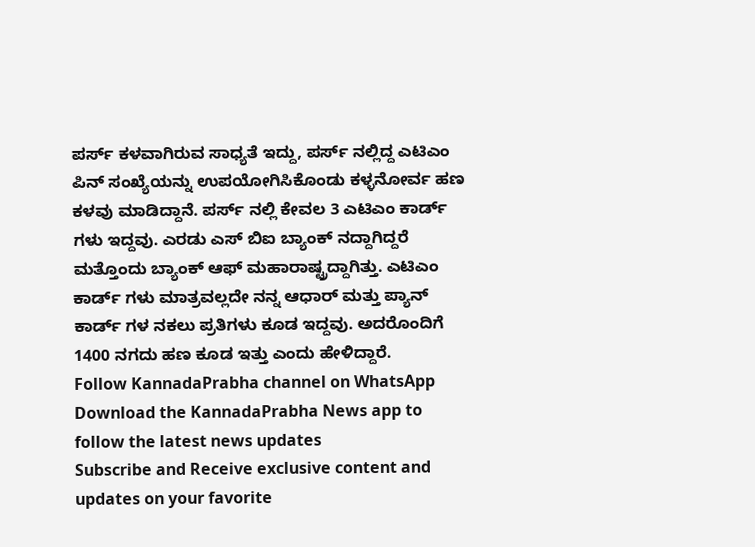ಪರ್ಸ್ ಕಳವಾಗಿರುವ ಸಾಧ್ಯತೆ ಇದ್ದು, ಪರ್ಸ್ ನಲ್ಲಿದ್ದ ಎಟಿಎಂ ಪಿನ್ ಸಂಖ್ಯೆಯನ್ನು ಉಪಯೋಗಿಸಿಕೊಂಡು ಕಳ್ಳನೋರ್ವ ಹಣ ಕಳವು ಮಾಡಿದ್ದಾನೆ. ಪರ್ಸ್ ನಲ್ಲಿ ಕೇವಲ 3 ಎಟಿಎಂ ಕಾರ್ಡ್ ಗಳು ಇದ್ದವು. ಎರಡು ಎಸ್ ಬಿಐ ಬ್ಯಾಂಕ್ ನದ್ದಾಗಿದ್ದರೆ ಮತ್ತೊಂದು ಬ್ಯಾಂಕ್ ಆಫ್ ಮಹಾರಾಷ್ಟ್ರದ್ದಾಗಿತ್ತು. ಎಟಿಎಂ ಕಾರ್ಡ್ ಗಳು ಮಾತ್ರವಲ್ಲದೇ ನನ್ನ ಆಧಾರ್ ಮತ್ತು ಪ್ಯಾನ್ ಕಾರ್ಡ್ ಗಳ ನಕಲು ಪ್ರತಿಗಳು ಕೂಡ ಇದ್ದವು. ಅದರೊಂದಿಗೆ 1400 ನಗದು ಹಣ ಕೂಡ ಇತ್ತು ಎಂದು ಹೇಳಿದ್ದಾರೆ.
Follow KannadaPrabha channel on WhatsApp
Download the KannadaPrabha News app to follow the latest news updates
Subscribe and Receive exclusive content and updates on your favorite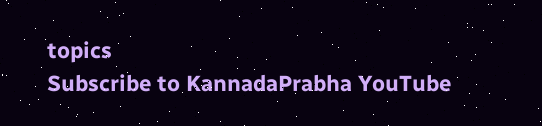topics
Subscribe to KannadaPrabha YouTube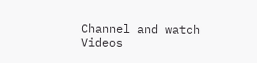Channel and watch Videos